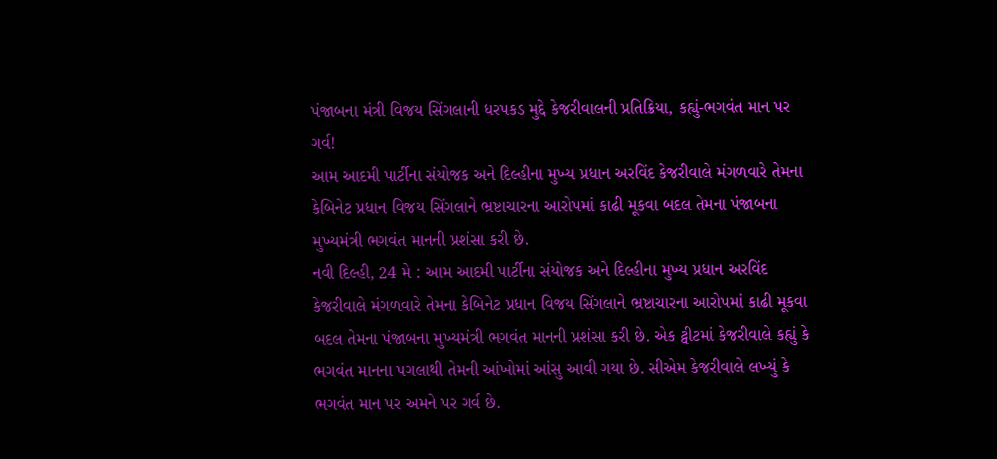પંજાબના મંત્રી વિજય સિંગલાની ધરપકડ મુદ્દે કેજરીવાલની પ્રતિક્રિયા, કહ્યું-ભગવંત માન પર ગર્વ!
આમ આદમી પાર્ટીના સંયોજક અને દિલ્હીના મુખ્ય પ્રધાન અરવિંદ કેજરીવાલે મંગળવારે તેમના કેબિનેટ પ્રધાન વિજય સિંગલાને ભ્રષ્ટાચારના આરોપમાં કાઢી મૂકવા બદલ તેમના પંજાબના મુખ્યમંત્રી ભગવંત માનની પ્રશંસા કરી છે.
નવી દિલ્હી, 24 મે : આમ આદમી પાર્ટીના સંયોજક અને દિલ્હીના મુખ્ય પ્રધાન અરવિંદ કેજરીવાલે મંગળવારે તેમના કેબિનેટ પ્રધાન વિજય સિંગલાને ભ્રષ્ટાચારના આરોપમાં કાઢી મૂકવા બદલ તેમના પંજાબના મુખ્યમંત્રી ભગવંત માનની પ્રશંસા કરી છે. એક ટ્વીટમાં કેજરીવાલે કહ્યું કે ભગવંત માનના પગલાથી તેમની આંખોમાં આંસુ આવી ગયા છે. સીએમ કેજરીવાલે લખ્યું કે ભગવંત માન પર અમને પર ગર્વ છે.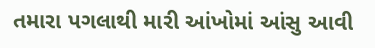તમારા પગલાથી મારી આંખોમાં આંસુ આવી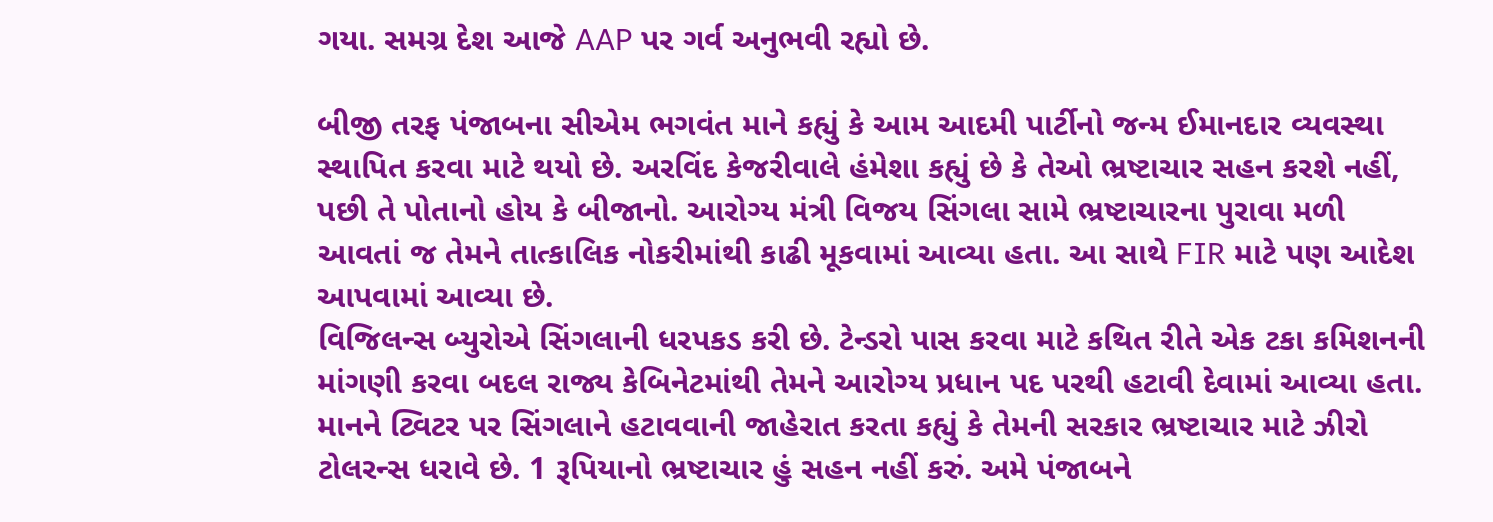ગયા. સમગ્ર દેશ આજે AAP પર ગર્વ અનુભવી રહ્યો છે.

બીજી તરફ પંજાબના સીએમ ભગવંત માને કહ્યું કે આમ આદમી પાર્ટીનો જન્મ ઈમાનદાર વ્યવસ્થા સ્થાપિત કરવા માટે થયો છે. અરવિંદ કેજરીવાલે હંમેશા કહ્યું છે કે તેઓ ભ્રષ્ટાચાર સહન કરશે નહીં, પછી તે પોતાનો હોય કે બીજાનો. આરોગ્ય મંત્રી વિજય સિંગલા સામે ભ્રષ્ટાચારના પુરાવા મળી આવતાં જ તેમને તાત્કાલિક નોકરીમાંથી કાઢી મૂકવામાં આવ્યા હતા. આ સાથે FIR માટે પણ આદેશ આપવામાં આવ્યા છે.
વિજિલન્સ બ્યુરોએ સિંગલાની ધરપકડ કરી છે. ટેન્ડરો પાસ કરવા માટે કથિત રીતે એક ટકા કમિશનની માંગણી કરવા બદલ રાજ્ય કેબિનેટમાંથી તેમને આરોગ્ય પ્રધાન પદ પરથી હટાવી દેવામાં આવ્યા હતા. માનને ટ્વિટર પર સિંગલાને હટાવવાની જાહેરાત કરતા કહ્યું કે તેમની સરકાર ભ્રષ્ટાચાર માટે ઝીરો ટોલરન્સ ધરાવે છે. 1 રૂપિયાનો ભ્રષ્ટાચાર હું સહન નહીં કરું. અમે પંજાબને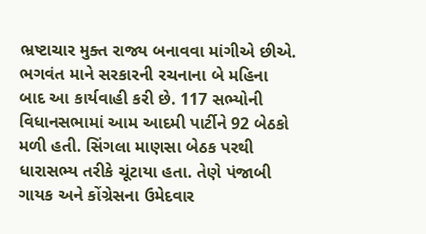ભ્રષ્ટાચાર મુક્ત રાજ્ય બનાવવા માંગીએ છીએ.
ભગવંત માને સરકારની રચનાના બે મહિના બાદ આ કાર્યવાહી કરી છે. 117 સભ્યોની વિધાનસભામાં આમ આદમી પાર્ટીને 92 બેઠકો મળી હતી. સિંગલા માણસા બેઠક પરથી ધારાસભ્ય તરીકે ચૂંટાયા હતા. તેણે પંજાબી ગાયક અને કોંગ્રેસના ઉમેદવાર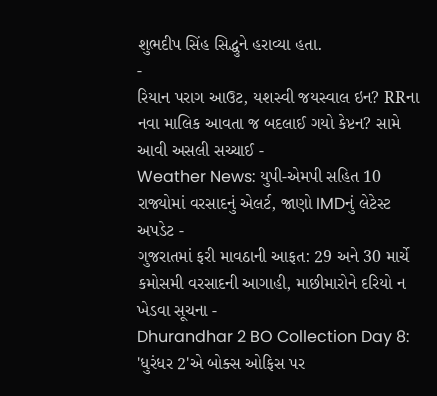શુભદીપ સિંહ સિદ્ધુને હરાવ્યા હતા.
-
રિયાન પરાગ આઉટ, યશસ્વી જયસ્વાલ ઇન? RRના નવા માલિક આવતા જ બદલાઈ ગયો કેપ્ટન? સામે આવી અસલી સચ્ચાઈ -
Weather News: યુપી-એમપી સહિત 10 રાજ્યોમાં વરસાદનું એલર્ટ, જાણો IMDનું લેટેસ્ટ અપડેટ -
ગુજરાતમાં ફરી માવઠાની આફત: 29 અને 30 માર્ચે કમોસમી વરસાદની આગાહી, માછીમારોને દરિયો ન ખેડવા સૂચના -
Dhurandhar 2 BO Collection Day 8: 'ધુરંધર 2'એ બોક્સ ઓફિસ પર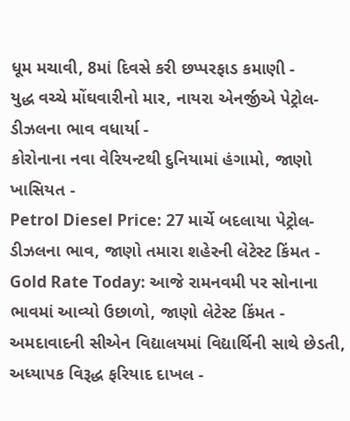ધૂમ મચાવી, 8માં દિવસે કરી છપ્પરફાડ કમાણી -
યુદ્ધ વચ્ચે મોંઘવારીનો માર, નાયરા એનર્જીએ પેટ્રોલ-ડીઝલના ભાવ વધાર્યા -
કોરોનાના નવા વેરિયન્ટથી દુનિયામાં હંગામો, જાણો ખાસિયત -
Petrol Diesel Price: 27 માર્ચે બદલાયા પેટ્રોલ-ડીઝલના ભાવ, જાણો તમારા શહેરની લેટેસ્ટ કિંમત -
Gold Rate Today: આજે રામનવમી પર સોનાના ભાવમાં આવ્યો ઉછાળો, જાણો લેટેસ્ટ કિંમત -
અમદાવાદની સીએન વિદ્યાલયમાં વિદ્યાર્થિની સાથે છેડતી, અધ્યાપક વિરૂદ્ધ ફરિયાદ દાખલ -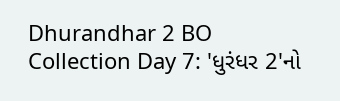Dhurandhar 2 BO Collection Day 7: 'ધુરંધર 2'નો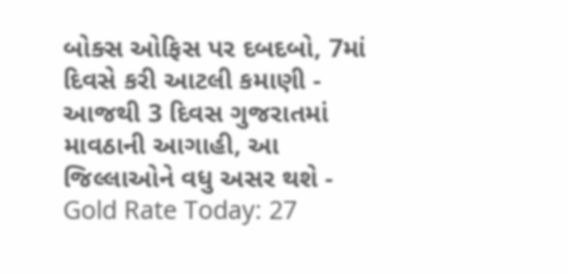બોક્સ ઓફિસ પર દબદબો, 7માં દિવસે કરી આટલી કમાણી -
આજથી 3 દિવસ ગુજરાતમાં માવઠાની આગાહી, આ જિલ્લાઓને વધુ અસર થશે -
Gold Rate Today: 27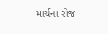માર્ચના રોજ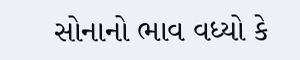સોનાનો ભાવ વધ્યો કે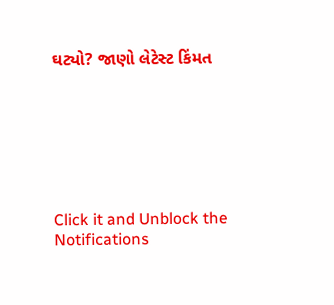ઘટ્યો? જાણો લેટેસ્ટ કિંમત







Click it and Unblock the Notifications